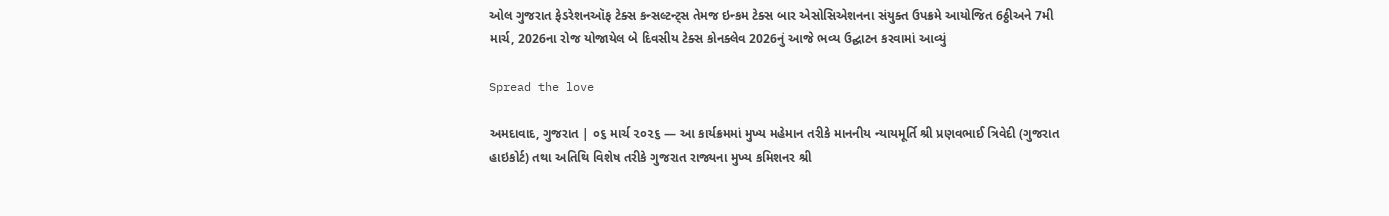ઓલ ગુજરાત ફેડરેશનઑફ ટેક્સ કન્સલ્ટન્ટ્સ તેમજ ઇન્કમ ટેક્સ બાર એસોસિએશનના સંયુક્ત ઉપક્રમે આયોજિત 6ઠ્ઠીઅને 7મી માર્ચ, 2026ના રોજ યોજાયેલ બે દિવસીય ટેક્સ કોનક્લેવ 2026નું આજે ભવ્ય ઉદ્ઘાટન કરવામાં આવ્યું

Spread the love

અમદાવાદ, ગુજરાત | ૦૬ માર્ચ ૨૦૨૬ — આ કાર્યક્રમમાં મુખ્ય મહેમાન તરીકે માનનીય ન્યાયમૂર્તિ શ્રી પ્રણવભાઈ ત્રિવેદી (ગુજરાત હાઇકોર્ટ) તથા અતિથિ વિશેષ તરીકે ગુજરાત રાજ્યના મુખ્ય કમિશનર શ્રી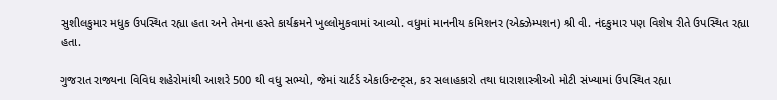સુશીલકુમાર મધુક ઉપસ્થિત રહ્યા હતા અને તેમના હસ્તે કાર્યક્રમને ખુલ્લોમુકવામાં આવ્યો. વધુમાં માનનીય કમિશનર (એક્ઝેમ્પશન) શ્રી વી. નંદકુમાર પણ વિશેષ રીતે ઉપસ્થિત રહ્યા હતા.

ગુજરાત રાજ્યના વિવિધ શહેરોમાંથી આશરે 500 થી વધુ સભ્યો, જેમાં ચાર્ટર્ડ એકાઉન્ટન્ટ્સ, કર સલાહકારો તથા ધારાશાસ્ત્રીઓ મોટી સંખ્યામાં ઉપસ્થિત રહ્યા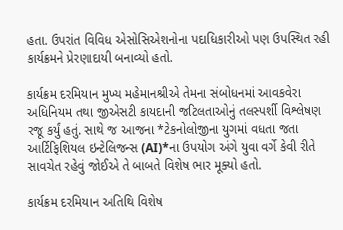હતા. ઉપરાંત વિવિધ એસોસિએશનોના પદાધિકારીઓ પણ ઉપસ્થિત રહી કાર્યક્રમને પ્રેરણાદાયી બનાવ્યો હતો.

કાર્યક્રમ દરમિયાન મુખ્ય મહેમાનશ્રીએ તેમના સંબોધનમાં આવકવેરા અધિનિયમ તથા જીએસટી કાયદાની જટિલતાઓનું તલસ્પર્શી વિશ્લેષણ રજૂ કર્યું હતું. સાથે જ આજના *ટેકનોલોજીના યુગમાં વધતા જતા આર્ટિફિશિયલ ઇન્ટેલિજન્સ (AI)*ના ઉપયોગ અંગે યુવા વર્ગે કેવી રીતે સાવચેત રહેવું જોઈએ તે બાબતે વિશેષ ભાર મૂક્યો હતો.

કાર્યક્રમ દરમિયાન અતિથિ વિશેષ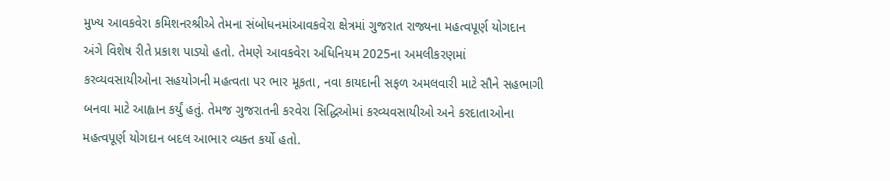મુખ્ય આવકવેરા કમિશનરશ્રીએ તેમના સંબોધનમાંઆવકવેરા ક્ષેત્રમાં ગુજરાત રાજ્યના મહત્વપૂર્ણ યોગદાન અંગે વિશેષ રીતે પ્રકાશ પાડ્યો હતો. તેમણે આવકવેરા અધિનિયમ 2025ના અમલીકરણમાં કરવ્યવસાયીઓના સહયોગની મહત્વતા પર ભાર મૂકતા, નવા કાયદાની સફળ અમલવારી માટે સૌને સહભાગી બનવા માટે આહ્વાન કર્યું હતું. તેમજ ગુજરાતની કરવેરા સિદ્ધિઓમાં કરવ્યવસાયીઓ અને કરદાતાઓના મહત્વપૂર્ણ યોગદાન બદલ આભાર વ્યક્ત કર્યો હતો.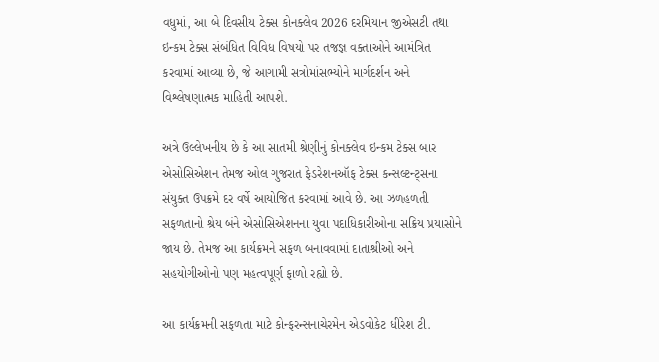વધુમાં, આ બે દિવસીય ટેક્સ કોનક્લેવ 2026 દરમિયાન જીએસટી તથા ઇન્કમ ટેક્સ સંબંધિત વિવિધ વિષયો પર તજજ્ઞ વક્તાઓને આમંત્રિત કરવામાં આવ્યા છે, જે આગામી સત્રોમાંસભ્યોને માર્ગદર્શન અને વિશ્લેષણાત્મક માહિતી આપશે.

અત્રે ઉલ્લેખનીય છે કે આ સાતમી શ્રેણીનું કોનક્લેવ ઇન્કમ ટેક્સ બાર એસોસિએશન તેમજ ઓલ ગુજરાત ફેડરેશનઑફ ટેક્સ કન્સલ્ટન્ટ્સના સંયુક્ત ઉપક્રમે દર વર્ષે આયોજિત કરવામાં આવે છે. આ ઝળહળતી સફળતાનો શ્રેય બંને એસોસિએશનના યુવા પદાધિકારીઓના સક્રિય પ્રયાસોને જાય છે. તેમજ આ કાર્યક્રમને સફળ બનાવવામાં દાતાશ્રીઓ અને સહયોગીઓનો પણ મહત્વપૂર્ણ ફાળો રહ્યો છે.

આ કાર્યક્રમની સફળતા માટે કોન્ફરન્સનાચેરમેન એડવોકેટ ધીરેશ ટી.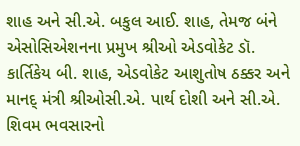શાહ અને સી.એ. બકુલ આઈ. શાહ, તેમજ બંને એસોસિએશનના પ્રમુખ શ્રીઓ એડવોકેટ ડૉ. કાર્તિકેય બી. શાહ, એડવોકેટ આશુતોષ ઠક્કર અને માનદ્ મંત્રી શ્રીઓસી.એ. પાર્થ દોશી અને સી.એ. શિવમ ભવસારનો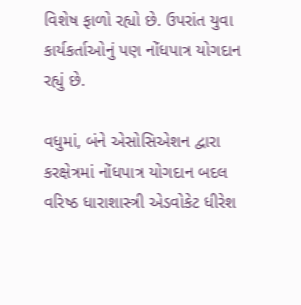વિશેષ ફાળો રહ્યો છે. ઉપરાંત યુવા કાર્યકર્તાઓનું પણ નોંધપાત્ર યોગદાન રહ્યું છે.

વધુમાં, બંને એસોસિએશન દ્વારા કરક્ષેત્રમાં નોંધપાત્ર યોગદાન બદલ વરિષ્ઠ ધારાશાસ્ત્રી એડવોકેટ ધીરેશ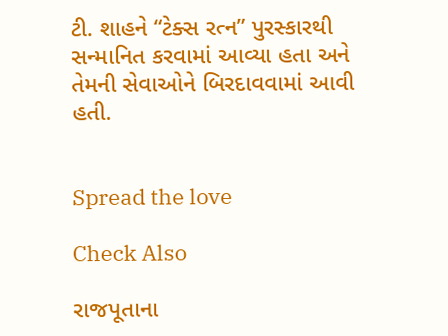ટી. શાહને “ટેક્સ રત્ન” પુરસ્કારથી સન્માનિત કરવામાં આવ્યા હતા અને તેમની સેવાઓને બિરદાવવામાં આવી હતી.


Spread the love

Check Also

રાજપૂતાના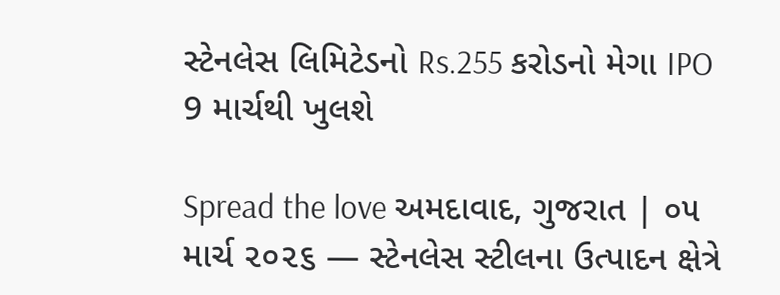સ્ટેનલેસ લિમિટેડનો Rs.255 કરોડનો મેગા IPO 9 માર્ચથી ખુલશે

Spread the love અમદાવાદ, ગુજરાત | ૦૫ માર્ચ ૨૦૨૬ — સ્ટેનલેસ સ્ટીલના ઉત્પાદન ક્ષેત્રે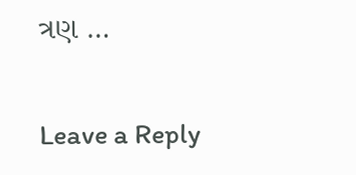ત્રણ …

Leave a Reply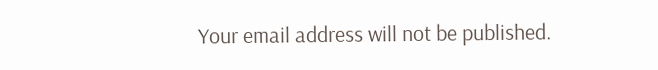Your email address will not be published.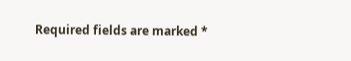Required fields are marked *